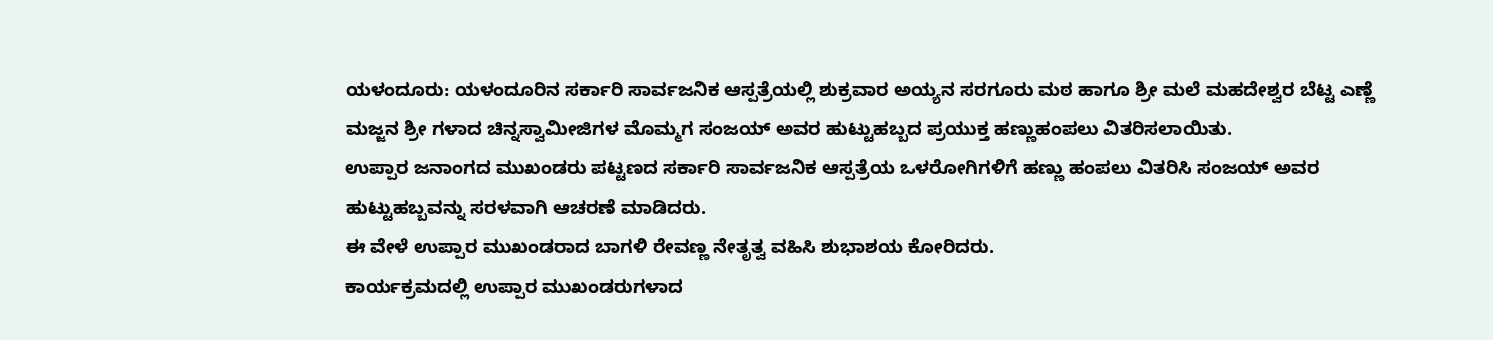ಯಳಂದೂರು: ಯಳಂದೂರಿನ ಸರ್ಕಾರಿ ಸಾರ್ವಜನಿಕ ಆಸ್ಪತ್ರೆಯಲ್ಲಿ ಶುಕ್ರವಾರ ಅಯ್ಯನ ಸರಗೂರು ಮಠ ಹಾಗೂ ಶ್ರೀ ಮಲೆ ಮಹದೇಶ್ವರ ಬೆಟ್ಟ ಎಣ್ಣೆ ಮಜ್ಜನ ಶ್ರೀ ಗಳಾದ ಚಿನ್ನಸ್ವಾಮೀಜಿಗಳ ಮೊಮ್ಮಗ ಸಂಜಯ್ ಅವರ ಹುಟ್ಟುಹಬ್ಬದ ಪ್ರಯುಕ್ತ ಹಣ್ಣುಹಂಪಲು ವಿತರಿಸಲಾಯಿತು.
ಉಪ್ಪಾರ ಜನಾಂಗದ ಮುಖಂಡರು ಪಟ್ಟಣದ ಸರ್ಕಾರಿ ಸಾರ್ವಜನಿಕ ಆಸ್ಪತ್ರೆಯ ಒಳರೋಗಿಗಳಿಗೆ ಹಣ್ಣು ಹಂಪಲು ವಿತರಿಸಿ ಸಂಜಯ್ ಅವರ ಹುಟ್ಟುಹಬ್ಬವನ್ನು ಸರಳವಾಗಿ ಆಚರಣೆ ಮಾಡಿದರು.
ಈ ವೇಳೆ ಉಪ್ಪಾರ ಮುಖಂಡರಾದ ಬಾಗಳಿ ರೇವಣ್ಣ ನೇತೃತ್ವ ವಹಿಸಿ ಶುಭಾಶಯ ಕೋರಿದರು.
ಕಾರ್ಯಕ್ರಮದಲ್ಲಿ ಉಪ್ಪಾರ ಮುಖಂಡರುಗಳಾದ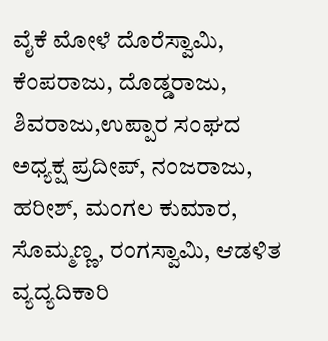ವೈಕೆ ಮೋಳೆ ದೊರೆಸ್ವಾಮಿ, ಕೆಂಪರಾಜು, ದೊಡ್ಡರಾಜು, ಶಿವರಾಜು,ಉಪ್ಪಾರ ಸಂಘದ ಅಧ್ಯಕ್ಷ ಪ್ರದೀಪ್, ನಂಜರಾಜು, ಹರೀಶ್, ಮಂಗಲ ಕುಮಾರ, ಸೊಮ್ಮಣ್ಣ, ರಂಗಸ್ವಾಮಿ, ಆಡಳಿತ ವ್ಯದ್ಯದಿಕಾರಿ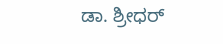ಡಾ. ಶ್ರೀಧರ್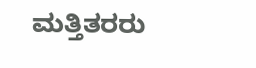ಮತ್ತಿತರರು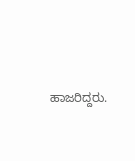ಹಾಜರಿದ್ದರು.